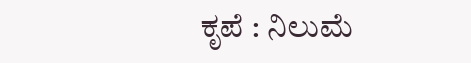ಕೃಪೆ : ನಿಲುಮೆ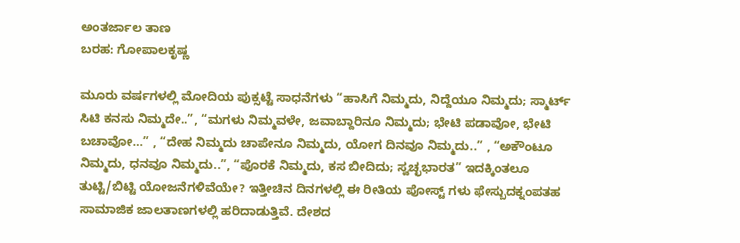ಅಂತರ್ಜಾಲ ತಾಣ
ಬರಹ: ಗೋಪಾಲಕೃಷ್ಣ

ಮೂರು ವರ್ಷಗಳಲ್ಲಿ ಮೋದಿಯ ಪುಕ್ಸಟ್ಟೆ ಸಾಧನೆಗಳು “ಹಾಸಿಗೆ ನಿಮ್ಮದು, ನಿದ್ದೆಯೂ ನಿಮ್ಮದು; ಸ್ಮಾರ್ಟ್ ಸಿಟಿ ಕನಸು ನಿಮ್ಮದೇ..”, “ಮಗಳು ನಿಮ್ಮವಳೇ, ಜವಾಬ್ದಾರಿನೂ ನಿಮ್ಮದು; ಭೇಟಿ ಪಡಾವೋ, ಭೇಟಿ ಬಚಾವೋ…” , “ದೇಹ ನಿಮ್ಮದು ಚಾಪೇನೂ ನಿಮ್ಮದು, ಯೋಗ ದಿನವೂ ನಿಮ್ಮದು..” , “ಅಕೌಂಟೂ ನಿಮ್ಮದು, ಧನವೂ ನಿಮ್ಮದು..”, “ಪೊರಕೆ ನಿಮ್ಮದು, ಕಸ ಬೀದಿದು; ಸ್ವಚ್ಛಭಾರತ” ಇದಕ್ಕಿಂತಲೂ ತುಟ್ಟಿ/ಬಿಟ್ಟಿ ಯೋಜನೆಗಳಿವೆಯೇ? ಇತ್ತೀಚಿನ ದಿನಗಳಲ್ಲಿ ಈ ರೀತಿಯ ಪೋಸ್ಟ್ ಗಳು ಫೇಸ್ಬುದಕ್ನಂಪತಹ ಸಾಮಾಜಿಕ ಜಾಲತಾಣಗಳಲ್ಲಿ ಹರಿದಾಡುತ್ತಿವೆ. ದೇಶದ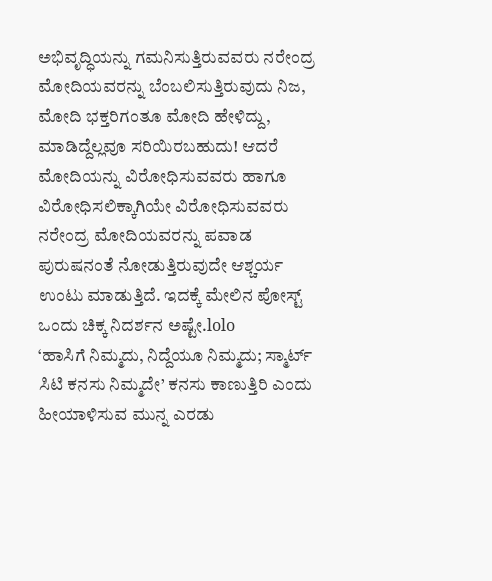ಅಭಿವೃದ್ಧಿಯನ್ನು ಗಮನಿಸುತ್ತಿರುವವರು ನರೇಂದ್ರ ಮೋದಿಯವರನ್ನು ಬೆಂಬಲಿಸುತ್ತಿರುವುದು ನಿಜ, ಮೋದಿ ಭಕ್ತರಿಗಂತೂ ಮೋದಿ ಹೇಳಿದ್ದು, ಮಾಡಿದ್ದೆಲ್ಲವೂ ಸರಿಯಿರಬಹುದು! ಆದರೆ ಮೋದಿಯನ್ನು ವಿರೋಧಿಸುವವರು ಹಾಗೂ ವಿರೋಧಿಸಲಿಕ್ಕಾಗಿಯೇ ವಿರೋಧಿಸುವವರು ನರೇಂದ್ರ ಮೋದಿಯವರನ್ನು ಪವಾಡ ಪುರುಷನಂತೆ ನೋಡುತ್ತಿರುವುದೇ ಆಶ್ಚರ್ಯ ಉಂಟು ಮಾಡುತ್ತಿದೆ. ಇದಕ್ಕೆ ಮೇಲಿನ ಪೋಸ್ಟ್ ಒಂದು ಚಿಕ್ಕ ನಿದರ್ಶನ ಅಷ್ಟೇ.lolo
‘ಹಾಸಿಗೆ ನಿಮ್ಮದು, ನಿದ್ದೆಯೂ ನಿಮ್ಮದು; ಸ್ಮಾರ್ಟ್ ಸಿಟಿ ಕನಸು ನಿಮ್ಮದೇ’ ಕನಸು ಕಾಣುತ್ತಿರಿ ಎಂದು ಹೀಯಾಳಿಸುವ ಮುನ್ನ ಎರಡು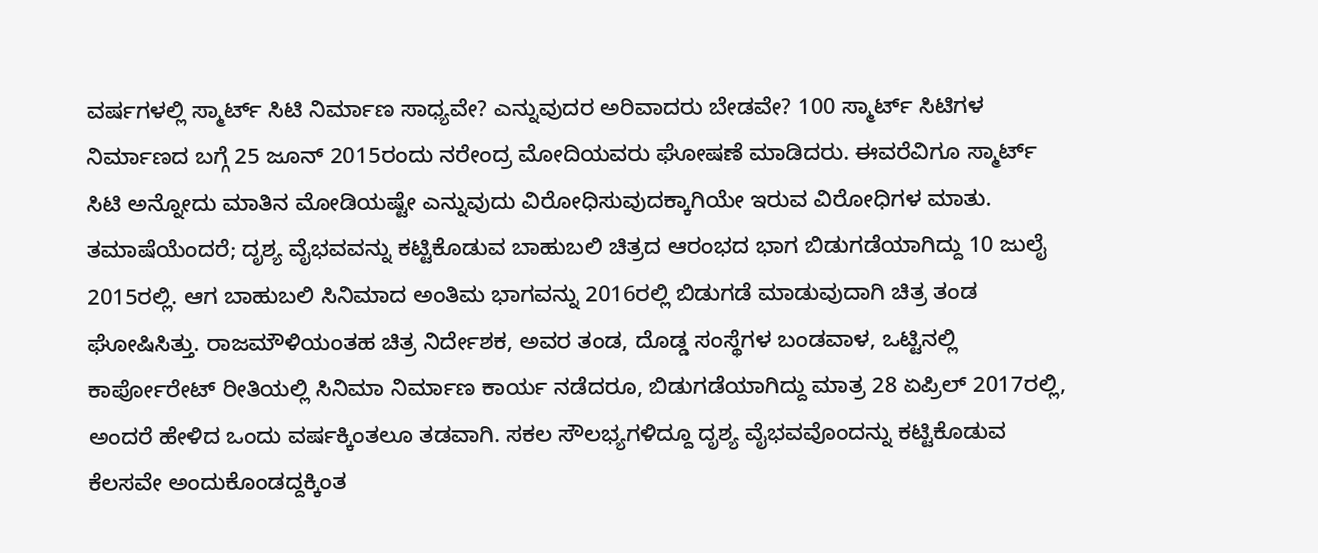ವರ್ಷಗಳಲ್ಲಿ ಸ್ಮಾರ್ಟ್ ಸಿಟಿ ನಿರ್ಮಾಣ ಸಾಧ್ಯವೇ? ಎನ್ನುವುದರ ಅರಿವಾದರು ಬೇಡವೇ? 100 ಸ್ಮಾರ್ಟ್ ಸಿಟಿಗಳ ನಿರ್ಮಾಣದ ಬಗ್ಗೆ 25 ಜೂನ್ 2015ರಂದು ನರೇಂದ್ರ ಮೋದಿಯವರು ಘೋಷಣೆ ಮಾಡಿದರು. ಈವರೆವಿಗೂ ಸ್ಮಾರ್ಟ್ ಸಿಟಿ ಅನ್ನೋದು ಮಾತಿನ ಮೋಡಿಯಷ್ಟೇ ಎನ್ನುವುದು ವಿರೋಧಿಸುವುದಕ್ಕಾಗಿಯೇ ಇರುವ ವಿರೋಧಿಗಳ ಮಾತು. ತಮಾಷೆಯೆಂದರೆ; ದೃಶ್ಯ ವೈಭವವನ್ನು ಕಟ್ಟಿಕೊಡುವ ಬಾಹುಬಲಿ ಚಿತ್ರದ ಆರಂಭದ ಭಾಗ ಬಿಡುಗಡೆಯಾಗಿದ್ದು 10 ಜುಲೈ 2015ರಲ್ಲಿ. ಆಗ ಬಾಹುಬಲಿ ಸಿನಿಮಾದ ಅಂತಿಮ ಭಾಗವನ್ನು 2016ರಲ್ಲಿ ಬಿಡುಗಡೆ ಮಾಡುವುದಾಗಿ ಚಿತ್ರ ತಂಡ ಘೋಷಿಸಿತ್ತು. ರಾಜಮೌಳಿಯಂತಹ ಚಿತ್ರ ನಿರ್ದೇಶಕ, ಅವರ ತಂಡ, ದೊಡ್ಡ ಸಂಸ್ಥೆಗಳ ಬಂಡವಾಳ, ಒಟ್ಟಿನಲ್ಲಿ ಕಾರ್ಪೋರೇಟ್ ರೀತಿಯಲ್ಲಿ ಸಿನಿಮಾ ನಿರ್ಮಾಣ ಕಾರ್ಯ ನಡೆದರೂ, ಬಿಡುಗಡೆಯಾಗಿದ್ದು ಮಾತ್ರ 28 ಏಪ್ರಿಲ್ 2017ರಲ್ಲಿ, ಅಂದರೆ ಹೇಳಿದ ಒಂದು ವರ್ಷಕ್ಕಿಂತಲೂ ತಡವಾಗಿ. ಸಕಲ ಸೌಲಭ್ಯಗಳಿದ್ದೂ ದೃಶ್ಯ ವೈಭವವೊಂದನ್ನು ಕಟ್ಟಿಕೊಡುವ ಕೆಲಸವೇ ಅಂದುಕೊಂಡದ್ದಕ್ಕಿಂತ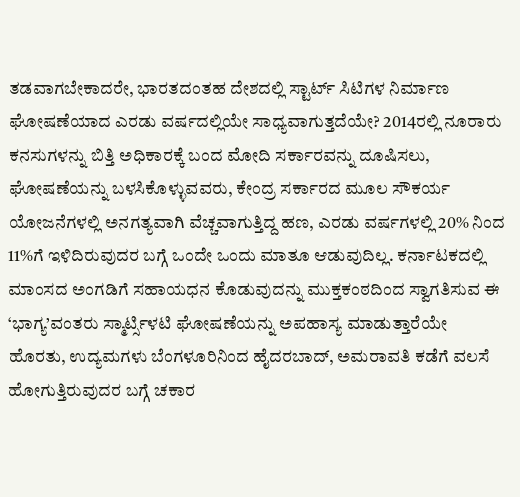ತಡವಾಗಬೇಕಾದರೇ, ಭಾರತದಂತಹ ದೇಶದಲ್ಲಿ ಸ್ಟಾರ್ಟ್ ಸಿಟಿಗಳ ನಿರ್ಮಾಣ ಘೋಷಣೆಯಾದ ಎರಡು ವರ್ಷದಲ್ಲಿಯೇ ಸಾಧ್ಯವಾಗುತ್ತದೆಯೇ? 2014ರಲ್ಲಿ ನೂರಾರು ಕನಸುಗಳನ್ನು ಬಿತ್ತಿ ಅಧಿಕಾರಕ್ಕೆ ಬಂದ ಮೋದಿ ಸರ್ಕಾರವನ್ನು ದೂಷಿಸಲು, ಘೋಷಣೆಯನ್ನು ಬಳಸಿಕೊಳ್ಳುವವರು, ಕೇಂದ್ರ ಸರ್ಕಾರದ ಮೂಲ ಸೌಕರ್ಯ ಯೋಜನೆಗಳಲ್ಲಿ ಅನಗತ್ಯವಾಗಿ ವೆಚ್ಚವಾಗುತ್ತಿದ್ದ ಹಣ, ಎರಡು ವರ್ಷಗಳಲ್ಲಿ 20% ನಿಂದ 11%ಗೆ ಇಳಿದಿರುವುದರ ಬಗ್ಗೆ ಒಂದೇ ಒಂದು ಮಾತೂ ಆಡುವುದಿಲ್ಲ. ಕರ್ನಾಟಕದಲ್ಲಿ ಮಾಂಸದ ಅಂಗಡಿಗೆ ಸಹಾಯಧನ ಕೊಡುವುದನ್ನು ಮುಕ್ತಕಂಠದಿಂದ ಸ್ವಾಗತಿಸುವ ಈ ‘ಭಾಗ್ಯ’ವಂತರು ಸ್ಮಾರ್ಟ್ಸಿಳಟಿ ಘೋಷಣೆಯನ್ನು ಅಪಹಾಸ್ಯ ಮಾಡುತ್ತಾರೆಯೇ ಹೊರತು, ಉದ್ಯಮಗಳು ಬೆಂಗಳೂರಿನಿಂದ ಹೈದರಬಾದ್, ಅಮರಾವತಿ ಕಡೆಗೆ ವಲಸೆ ಹೋಗುತ್ತಿರುವುದರ ಬಗ್ಗೆ ಚಕಾರ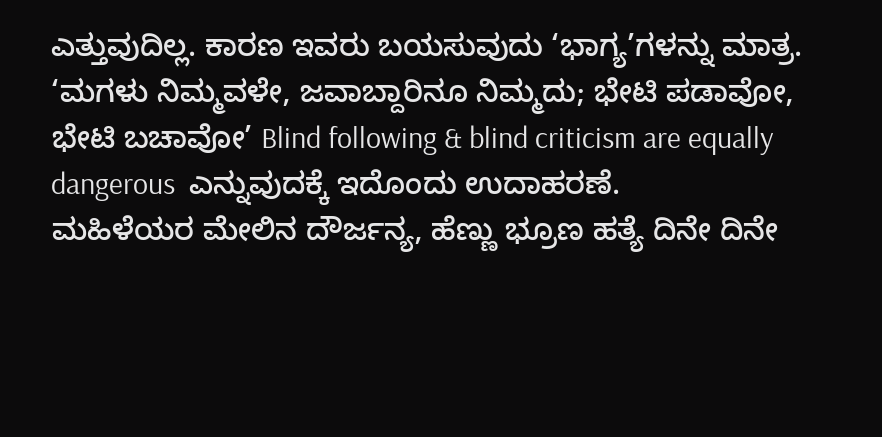ಎತ್ತುವುದಿಲ್ಲ. ಕಾರಣ ಇವರು ಬಯಸುವುದು ‘ಭಾಗ್ಯ’ಗಳನ್ನು ಮಾತ್ರ. ‘ಮಗಳು ನಿಮ್ಮವಳೇ, ಜವಾಬ್ದಾರಿನೂ ನಿಮ್ಮದು; ಭೇಟಿ ಪಡಾವೋ, ಭೇಟಿ ಬಚಾವೋ’ Blind following & blind criticism are equally dangerous  ಎನ್ನುವುದಕ್ಕೆ ಇದೊಂದು ಉದಾಹರಣೆ.
ಮಹಿಳೆಯರ ಮೇಲಿನ ದೌರ್ಜನ್ಯ, ಹೆಣ್ಣು ಭ್ರೂಣ ಹತ್ಯೆ ದಿನೇ ದಿನೇ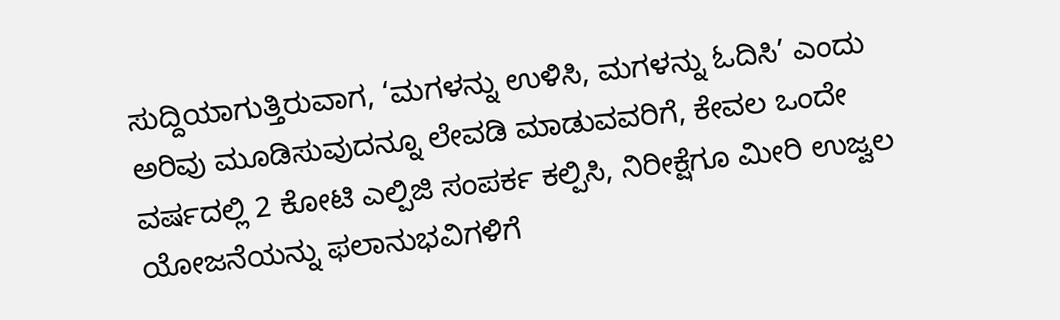ಸುದ್ದಿಯಾಗುತ್ತಿರುವಾಗ, ‘ಮಗಳನ್ನು ಉಳಿಸಿ, ಮಗಳನ್ನು ಓದಿಸಿ’ ಎಂದು ಅರಿವು ಮೂಡಿಸುವುದನ್ನೂ ಲೇವಡಿ ಮಾಡುವವರಿಗೆ, ಕೇವಲ ಒಂದೇ ವರ್ಷದಲ್ಲಿ 2 ಕೋಟಿ ಎಲ್ಪಿಜಿ ಸಂಪರ್ಕ ಕಲ್ಪಿಸಿ, ನಿರೀಕ್ಷೆಗೂ ಮೀರಿ ಉಜ್ವಲ ಯೋಜನೆಯನ್ನು ಫಲಾನುಭವಿಗಳಿಗೆ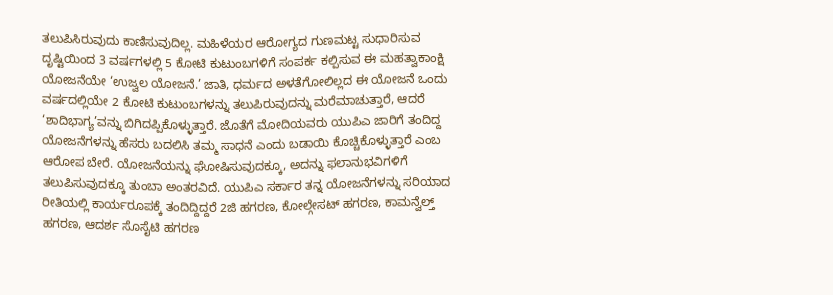ತಲುಪಿಸಿರುವುದು ಕಾಣಿಸುವುದಿಲ್ಲ. ಮಹಿಳೆಯರ ಆರೋಗ್ಯದ ಗುಣಮಟ್ಟ ಸುಧಾರಿಸುವ ದೃಷ್ಟಿಯಿಂದ 3 ವರ್ಷಗಳಲ್ಲಿ 5 ಕೋಟಿ ಕುಟುಂಬಗಳಿಗೆ ಸಂಪರ್ಕ ಕಲ್ಪಿಸುವ ಈ ಮಹತ್ವಾಕಾಂಕ್ಷಿ ಯೋಜನೆಯೇ ‘ಉಜ್ವಲ ಯೋಜನೆ.’ ಜಾತಿ, ಧರ್ಮದ ಅಳತೆಗೋಲಿಲ್ಲದ ಈ ಯೋಜನೆ ಒಂದು ವರ್ಷದಲ್ಲಿಯೇ 2 ಕೋಟಿ ಕುಟುಂಬಗಳನ್ನು ತಲುಪಿರುವುದನ್ನು ಮರೆಮಾಚುತ್ತಾರೆ, ಆದರೆ ‘ಶಾದಿಭಾಗ್ಯ’ವನ್ನು ಬಿಗಿದಪ್ಪಿಕೊಳ್ಳುತ್ತಾರೆ. ಜೊತೆಗೆ ಮೋದಿಯವರು ಯುಪಿಎ ಜಾರಿಗೆ ತಂದಿದ್ದ ಯೋಜನೆಗಳನ್ನು ಹೆಸರು ಬದಲಿಸಿ ತಮ್ಮ ಸಾಧನೆ ಎಂದು ಬಡಾಯಿ ಕೊಚ್ಚಿಕೊಳ್ಳುತ್ತಾರೆ ಎಂಬ ಆರೋಪ ಬೇರೆ. ಯೋಜನೆಯನ್ನು ಘೋಷಿಸುವುದಕ್ಕೂ, ಅದನ್ನು ಫಲಾನುಭವಿಗಳಿಗೆ ತಲುಪಿಸುವುದಕ್ಕೂ ತುಂಬಾ ಅಂತರವಿದೆ. ಯುಪಿಎ ಸರ್ಕಾರ ತನ್ನ ಯೋಜನೆಗಳನ್ನು ಸರಿಯಾದ ರೀತಿಯಲ್ಲಿ ಕಾರ್ಯರೂಪಕ್ಕೆ ತಂದಿದ್ದಿದ್ದರೆ 2ಜಿ ಹಗರಣ, ಕೋಲ್ಗೇಸಟ್ ಹಗರಣ, ಕಾಮನ್ವೆಲ್ತ್ ಹಗರಣ, ಆದರ್ಶ ಸೊಸೈಟಿ ಹಗರಣ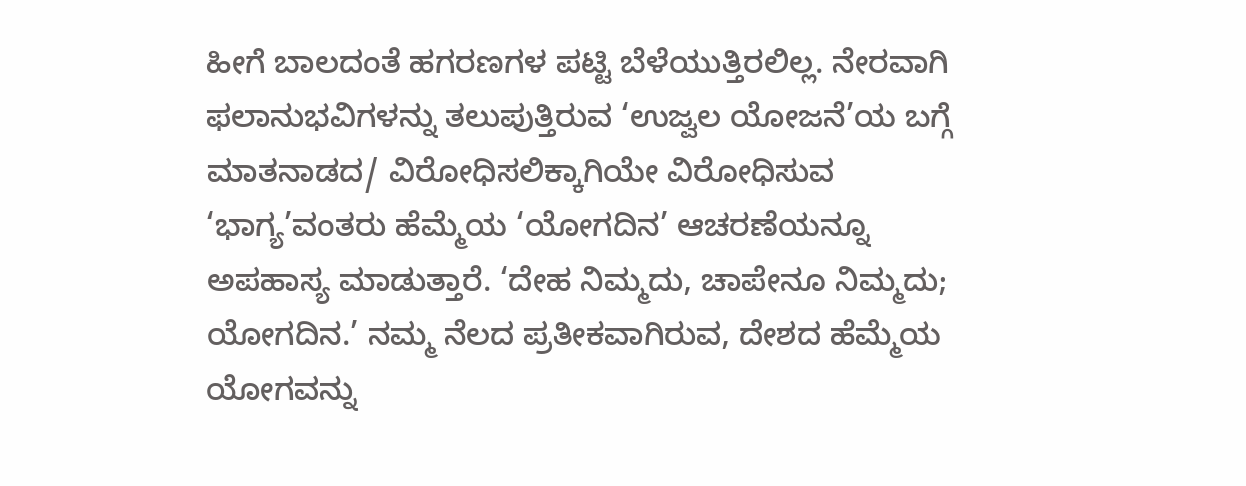ಹೀಗೆ ಬಾಲದಂತೆ ಹಗರಣಗಳ ಪಟ್ಟಿ ಬೆಳೆಯುತ್ತಿರಲಿಲ್ಲ. ನೇರವಾಗಿ ಫಲಾನುಭವಿಗಳನ್ನು ತಲುಪುತ್ತಿರುವ ‘ಉಜ್ವಲ ಯೋಜನೆ’ಯ ಬಗ್ಗೆ ಮಾತನಾಡದ/ ವಿರೋಧಿಸಲಿಕ್ಕಾಗಿಯೇ ವಿರೋಧಿಸುವ ‘ಭಾಗ್ಯ’ವಂತರು ಹೆಮ್ಮೆಯ ‘ಯೋಗದಿನ’ ಆಚರಣೆಯನ್ನೂ ಅಪಹಾಸ್ಯ ಮಾಡುತ್ತಾರೆ. ‘ದೇಹ ನಿಮ್ಮದು, ಚಾಪೇನೂ ನಿಮ್ಮದು; ಯೋಗದಿನ.’ ನಮ್ಮ ನೆಲದ ಪ್ರತೀಕವಾಗಿರುವ, ದೇಶದ ಹೆಮ್ಮೆಯ ಯೋಗವನ್ನು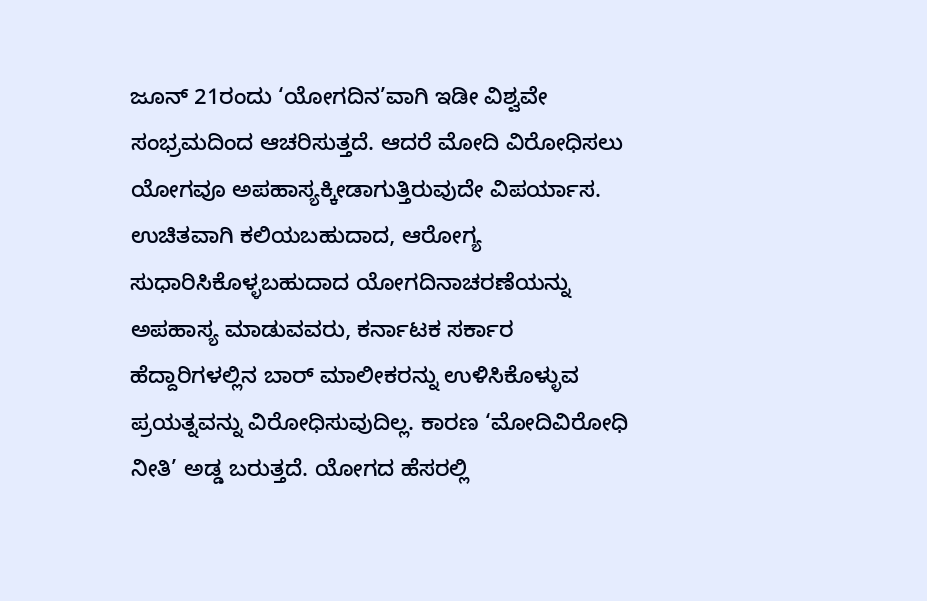ಜೂನ್ 21ರಂದು ‘ಯೋಗದಿನ’ವಾಗಿ ಇಡೀ ವಿಶ್ವವೇ ಸಂಭ್ರಮದಿಂದ ಆಚರಿಸುತ್ತದೆ. ಆದರೆ ಮೋದಿ ವಿರೋಧಿಸಲು ಯೋಗವೂ ಅಪಹಾಸ್ಯಕ್ಕೀಡಾಗುತ್ತಿರುವುದೇ ವಿಪರ್ಯಾಸ. ಉಚಿತವಾಗಿ ಕಲಿಯಬಹುದಾದ, ಆರೋಗ್ಯ ಸುಧಾರಿಸಿಕೊಳ್ಳಬಹುದಾದ ಯೋಗದಿನಾಚರಣೆಯನ್ನು ಅಪಹಾಸ್ಯ ಮಾಡುವವರು, ಕರ್ನಾಟಕ ಸರ್ಕಾರ ಹೆದ್ದಾರಿಗಳಲ್ಲಿನ ಬಾರ್ ಮಾಲೀಕರನ್ನು ಉಳಿಸಿಕೊಳ್ಳುವ ಪ್ರಯತ್ನವನ್ನು ವಿರೋಧಿಸುವುದಿಲ್ಲ. ಕಾರಣ ‘ಮೋದಿವಿರೋಧಿ ನೀತಿ’ ಅಡ್ಡ ಬರುತ್ತದೆ. ಯೋಗದ ಹೆಸರಲ್ಲಿ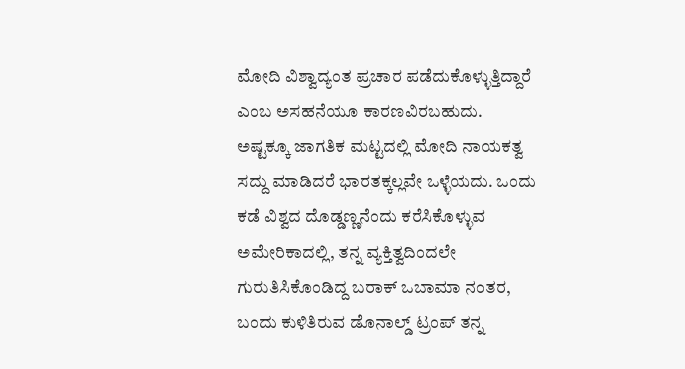ಮೋದಿ ವಿಶ್ವಾದ್ಯಂತ ಪ್ರಚಾರ ಪಡೆದುಕೊಳ್ಳುತ್ತಿದ್ದಾರೆ ಎಂಬ ಅಸಹನೆಯೂ ಕಾರಣವಿರಬಹುದು.
ಅಷ್ಟಕ್ಕೂ ಜಾಗತಿಕ ಮಟ್ಟದಲ್ಲಿ ಮೋದಿ ನಾಯಕತ್ವ ಸದ್ದು ಮಾಡಿದರೆ ಭಾರತಕ್ಕಲ್ಲವೇ ಒಳ್ಳೆಯದು. ಒಂದು ಕಡೆ ವಿಶ್ವದ ದೊಡ್ಡಣ್ಣನೆಂದು ಕರೆಸಿಕೊಳ್ಳುವ ಅಮೇರಿಕಾದಲ್ಲಿ, ತನ್ನ ವ್ಯಕ್ತಿತ್ವದಿಂದಲೇ ಗುರುತಿಸಿಕೊಂಡಿದ್ದ ಬರಾಕ್ ಒಬಾಮಾ ನಂತರ, ಬಂದು ಕುಳಿತಿರುವ ಡೊನಾಲ್ಡ್ ಟ್ರಂಪ್ ತನ್ನ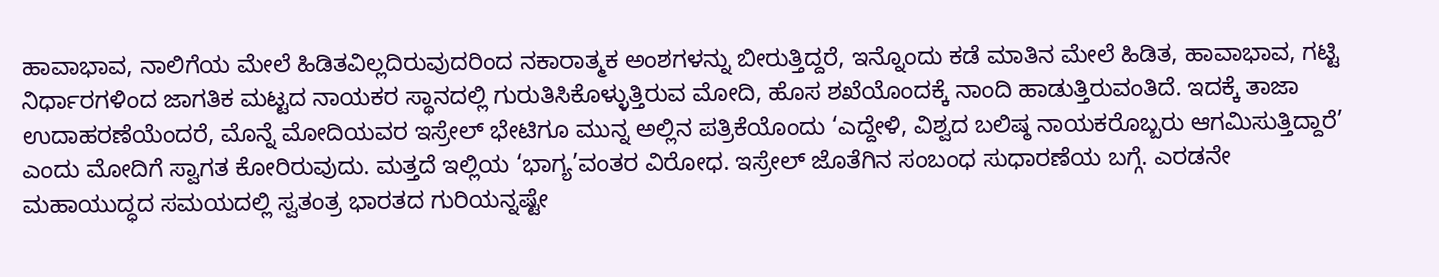ಹಾವಾಭಾವ, ನಾಲಿಗೆಯ ಮೇಲೆ ಹಿಡಿತವಿಲ್ಲದಿರುವುದರಿಂದ ನಕಾರಾತ್ಮಕ ಅಂಶಗಳನ್ನು ಬೀರುತ್ತಿದ್ದರೆ, ಇನ್ನೊಂದು ಕಡೆ ಮಾತಿನ ಮೇಲೆ ಹಿಡಿತ, ಹಾವಾಭಾವ, ಗಟ್ಟಿ ನಿರ್ಧಾರಗಳಿಂದ ಜಾಗತಿಕ ಮಟ್ಟದ ನಾಯಕರ ಸ್ಥಾನದಲ್ಲಿ ಗುರುತಿಸಿಕೊಳ್ಳುತ್ತಿರುವ ಮೋದಿ, ಹೊಸ ಶಖೆಯೊಂದಕ್ಕೆ ನಾಂದಿ ಹಾಡುತ್ತಿರುವಂತಿದೆ. ಇದಕ್ಕೆ ತಾಜಾ ಉದಾಹರಣೆಯೆಂದರೆ, ಮೊನ್ನೆ ಮೋದಿಯವರ ಇಸ್ರೇಲ್ ಭೇಟಿಗೂ ಮುನ್ನ ಅಲ್ಲಿನ ಪತ್ರಿಕೆಯೊಂದು ‘ಎದ್ದೇಳಿ, ವಿಶ್ವದ ಬಲಿಷ್ಠ ನಾಯಕರೊಬ್ಬರು ಆಗಮಿಸುತ್ತಿದ್ದಾರೆ’ ಎಂದು ಮೋದಿಗೆ ಸ್ವಾಗತ ಕೋರಿರುವುದು. ಮತ್ತದೆ ಇಲ್ಲಿಯ ‘ಭಾಗ್ಯ’ವಂತರ ವಿರೋಧ. ಇಸ್ರೇಲ್ ಜೊತೆಗಿನ ಸಂಬಂಧ ಸುಧಾರಣೆಯ ಬಗ್ಗೆ. ಎರಡನೇ ಮಹಾಯುದ್ಧದ ಸಮಯದಲ್ಲಿ ಸ್ವತಂತ್ರ ಭಾರತದ ಗುರಿಯನ್ನಷ್ಟೇ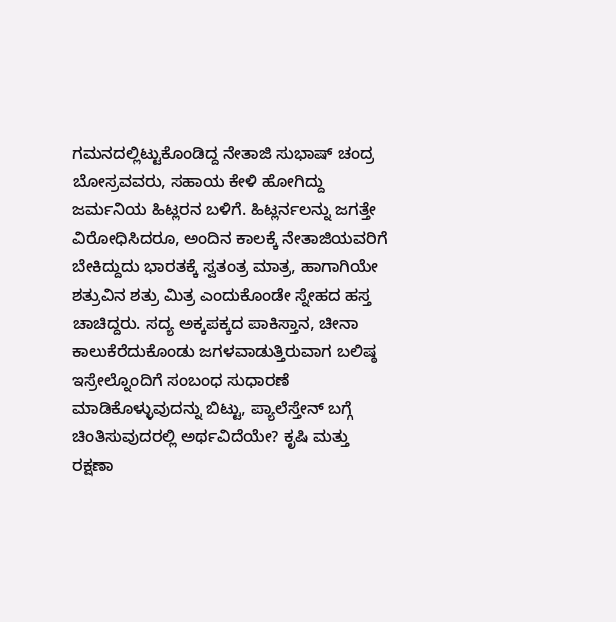ಗಮನದಲ್ಲಿಟ್ಟುಕೊಂಡಿದ್ದ ನೇತಾಜಿ ಸುಭಾಷ್ ಚಂದ್ರ ಬೋಸ್ರವವರು, ಸಹಾಯ ಕೇಳಿ ಹೋಗಿದ್ದು ಜರ್ಮನಿಯ ಹಿಟ್ಲರನ ಬಳಿಗೆ. ಹಿಟ್ಲರ್ನಲನ್ನು ಜಗತ್ತೇ ವಿರೋಧಿಸಿದರೂ, ಅಂದಿನ ಕಾಲಕ್ಕೆ ನೇತಾಜಿಯವರಿಗೆ ಬೇಕಿದ್ದುದು ಭಾರತಕ್ಕೆ ಸ್ವತಂತ್ರ ಮಾತ್ರ, ಹಾಗಾಗಿಯೇ ಶತ್ರುವಿನ ಶತ್ರು ಮಿತ್ರ ಎಂದುಕೊಂಡೇ ಸ್ನೇಹದ ಹಸ್ತ ಚಾಚಿದ್ದರು. ಸದ್ಯ ಅಕ್ಕಪಕ್ಕದ ಪಾಕಿಸ್ತಾನ, ಚೀನಾ ಕಾಲುಕೆರೆದುಕೊಂಡು ಜಗಳವಾಡುತ್ತಿರುವಾಗ ಬಲಿಷ್ಠ ಇಸ್ರೇಲ್ನೊಂದಿಗೆ ಸಂಬಂಧ ಸುಧಾರಣೆ ಮಾಡಿಕೊಳ್ಳುವುದನ್ನು ಬಿಟ್ಟು, ಪ್ಯಾಲೆಸ್ತೇನ್ ಬಗ್ಗೆ ಚಿಂತಿಸುವುದರಲ್ಲಿ ಅರ್ಥವಿದೆಯೇ? ಕೃಷಿ ಮತ್ತು ರಕ್ಷಣಾ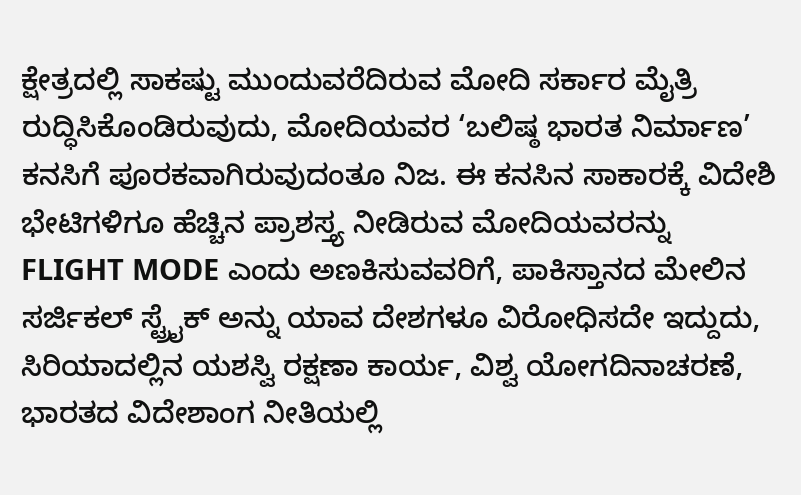ಕ್ಷೇತ್ರದಲ್ಲಿ ಸಾಕಷ್ಟು ಮುಂದುವರೆದಿರುವ ಮೋದಿ ಸರ್ಕಾರ ಮೈತ್ರಿ ರುದ್ಧಿಸಿಕೊಂಡಿರುವುದು, ಮೋದಿಯವರ ‘ಬಲಿಷ್ಠ ಭಾರತ ನಿರ್ಮಾಣ’ ಕನಸಿಗೆ ಪೂರಕವಾಗಿರುವುದಂತೂ ನಿಜ. ಈ ಕನಸಿನ ಸಾಕಾರಕ್ಕೆ ವಿದೇಶಿ ಭೇಟಿಗಳಿಗೂ ಹೆಚ್ಚಿನ ಪ್ರಾಶಸ್ತ್ಯ ನೀಡಿರುವ ಮೋದಿಯವರನ್ನು  FLIGHT MODE ಎಂದು ಅಣಕಿಸುವವರಿಗೆ, ಪಾಕಿಸ್ತಾನದ ಮೇಲಿನ ಸರ್ಜಿಕಲ್ ಸ್ಟ್ರೈಕ್ ಅನ್ನು ಯಾವ ದೇಶಗಳೂ ವಿರೋಧಿಸದೇ ಇದ್ದುದು, ಸಿರಿಯಾದಲ್ಲಿನ ಯಶಸ್ವಿ ರಕ್ಷಣಾ ಕಾರ್ಯ, ವಿಶ್ವ ಯೋಗದಿನಾಚರಣೆ, ಭಾರತದ ವಿದೇಶಾಂಗ ನೀತಿಯಲ್ಲಿ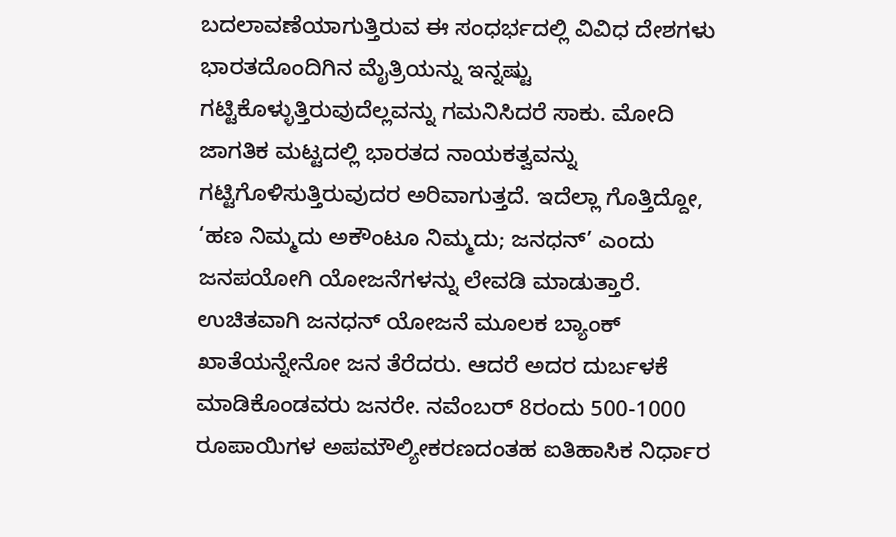ಬದಲಾವಣೆಯಾಗುತ್ತಿರುವ ಈ ಸಂಧರ್ಭದಲ್ಲಿ ವಿವಿಧ ದೇಶಗಳು ಭಾರತದೊಂದಿಗಿನ ಮೈತ್ರಿಯನ್ನು ಇನ್ನಷ್ಟು ಗಟ್ಟಿಕೊಳ್ಳುತ್ತಿರುವುದೆಲ್ಲವನ್ನು ಗಮನಿಸಿದರೆ ಸಾಕು. ಮೋದಿ ಜಾಗತಿಕ ಮಟ್ಟದಲ್ಲಿ ಭಾರತದ ನಾಯಕತ್ವವನ್ನು ಗಟ್ಟಿಗೊಳಿಸುತ್ತಿರುವುದರ ಅರಿವಾಗುತ್ತದೆ. ಇದೆಲ್ಲಾ ಗೊತ್ತಿದ್ದೋ, ‘ಹಣ ನಿಮ್ಮದು ಅಕೌಂಟೂ ನಿಮ್ಮದು; ಜನಧನ್’ ಎಂದು ಜನಪಯೋಗಿ ಯೋಜನೆಗಳನ್ನು ಲೇವಡಿ ಮಾಡುತ್ತಾರೆ. ಉಚಿತವಾಗಿ ಜನಧನ್ ಯೋಜನೆ ಮೂಲಕ ಬ್ಯಾಂಕ್ ಖಾತೆಯನ್ನೇನೋ ಜನ ತೆರೆದರು. ಆದರೆ ಅದರ ದುರ್ಬಳಕೆ ಮಾಡಿಕೊಂಡವರು ಜನರೇ. ನವೆಂಬರ್ 8ರಂದು 500-1000 ರೂಪಾಯಿಗಳ ಅಪಮೌಲ್ಯೀಕರಣದಂತಹ ಐತಿಹಾಸಿಕ ನಿರ್ಧಾರ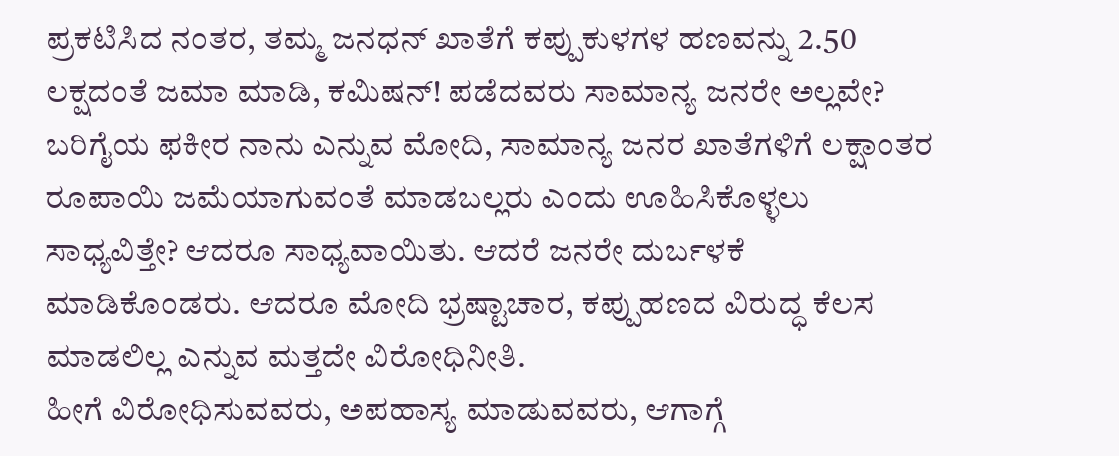ಪ್ರಕಟಿಸಿದ ನಂತರ, ತಮ್ಮ ಜನಧನ್ ಖಾತೆಗೆ ಕಪ್ಪುಕುಳಗಳ ಹಣವನ್ನು 2.50 ಲಕ್ಷದಂತೆ ಜಮಾ ಮಾಡಿ, ಕಮಿಷನ್! ಪಡೆದವರು ಸಾಮಾನ್ಯ ಜನರೇ ಅಲ್ಲವೇ? ಬರಿಗೈಯ ಫಕೀರ ನಾನು ಎನ್ನುವ ಮೋದಿ, ಸಾಮಾನ್ಯ ಜನರ ಖಾತೆಗಳಿಗೆ ಲಕ್ಷಾಂತರ ರೂಪಾಯಿ ಜಮೆಯಾಗುವಂತೆ ಮಾಡಬಲ್ಲರು ಎಂದು ಊಹಿಸಿಕೊಳ್ಳಲು ಸಾಧ್ಯವಿತ್ತೇ? ಆದರೂ ಸಾಧ್ಯವಾಯಿತು. ಆದರೆ ಜನರೇ ದುರ್ಬಳಕೆ ಮಾಡಿಕೊಂಡರು. ಆದರೂ ಮೋದಿ ಭ್ರಷ್ಟಾಚಾರ, ಕಪ್ಪುಹಣದ ವಿರುದ್ಧ ಕೆಲಸ ಮಾಡಲಿಲ್ಲ ಎನ್ನುವ ಮತ್ತದೇ ವಿರೋಧಿನೀತಿ.
ಹೀಗೆ ವಿರೋಧಿಸುವವರು, ಅಪಹಾಸ್ಯ ಮಾಡುವವರು, ಆಗಾಗ್ಗೆ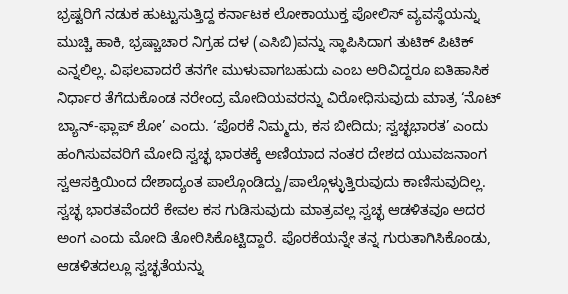ಭ್ರಷ್ಟರಿಗೆ ನಡುಕ ಹುಟ್ಟುಸುತ್ತಿದ್ದ ಕರ್ನಾಟಕ ಲೋಕಾಯುಕ್ತ ಪೋಲಿಸ್ ವ್ಯವಸ್ಥೆಯನ್ನು ಮುಚ್ಚಿ ಹಾಕಿ, ಭ್ರಷ್ಚಾಚಾರ ನಿಗ್ರಹ ದಳ (ಎಸಿಬಿ)ವನ್ನು ಸ್ಥಾಪಿಸಿದಾಗ ತುಟಿಕ್ ಪಿಟಿಕ್ ಎನ್ನಲಿಲ್ಲ. ವಿಫಲವಾದರೆ ತನಗೇ ಮುಳುವಾಗಬಹುದು ಎಂಬ ಅರಿವಿದ್ದರೂ ಐತಿಹಾಸಿಕ ನಿರ್ಧಾರ ತೆಗೆದುಕೊಂಡ ನರೇಂದ್ರ ಮೋದಿಯವರನ್ನು ವಿರೋಧಿಸುವುದು ಮಾತ್ರ ‘ನೊಟ್ ಬ್ಯಾನ್-ಫ್ಲಾಪ್ ಶೋ’ ಎಂದು. ‘ಪೊರಕೆ ನಿಮ್ಮದು, ಕಸ ಬೀದಿದು; ಸ್ವಚ್ಛಭಾರತ’ ಎಂದು ಹಂಗಿಸುವವರಿಗೆ ಮೋದಿ ಸ್ವಚ್ಛ ಭಾರತಕ್ಕೆ ಅಣಿಯಾದ ನಂತರ ದೇಶದ ಯುವಜನಾಂಗ ಸ್ವಆಸಕ್ತಿಯಿಂದ ದೇಶಾದ್ಯಂತ ಪಾಲ್ಗೊಂಡಿದ್ದು/ಪಾಲ್ಗೊಳ್ಳುತ್ತಿರುವುದು ಕಾಣಿಸುವುದಿಲ್ಲ. ಸ್ವಚ್ಛ ಭಾರತವೆಂದರೆ ಕೇವಲ ಕಸ ಗುಡಿಸುವುದು ಮಾತ್ರವಲ್ಲ ಸ್ವಚ್ಛ ಆಡಳಿತವೂ ಅದರ ಅಂಗ ಎಂದು ಮೋದಿ ತೋರಿಸಿಕೊಟ್ಟಿದ್ದಾರೆ. ಪೊರಕೆಯನ್ನೇ ತನ್ನ ಗುರುತಾಗಿಸಿಕೊಂಡು, ಆಡಳಿತದಲ್ಲೂ ಸ್ವಚ್ಛತೆಯನ್ನು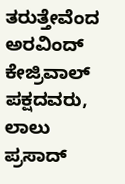ತರುತ್ತೇವೆಂದ ಅರವಿಂದ್ ಕೇಜ್ರಿವಾಲ್ ಪಕ್ಷದವರು, ಲಾಲು ಪ್ರಸಾದ್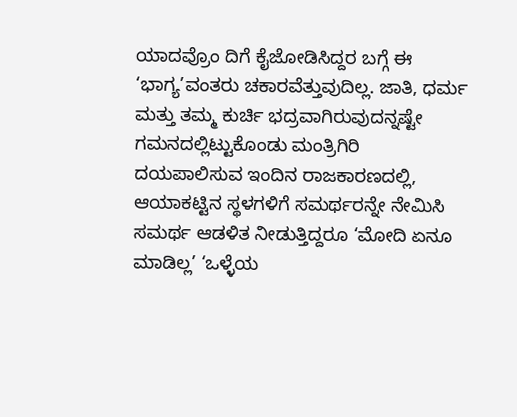ಯಾದವ್ರೊಂ ದಿಗೆ ಕೈಜೋಡಿಸಿದ್ದರ ಬಗ್ಗೆ ಈ ‘ಭಾಗ್ಯ’ವಂತರು ಚಕಾರವೆತ್ತುವುದಿಲ್ಲ. ಜಾತಿ, ಧರ್ಮ ಮತ್ತು ತಮ್ಮ ಕುರ್ಚಿ ಭದ್ರವಾಗಿರುವುದನ್ನಷ್ಟೇ ಗಮನದಲ್ಲಿಟ್ಟುಕೊಂಡು ಮಂತ್ರಿಗಿರಿ ದಯಪಾಲಿಸುವ ಇಂದಿನ ರಾಜಕಾರಣದಲ್ಲಿ, ಆಯಾಕಟ್ಟಿನ ಸ್ಥಳಗಳಿಗೆ ಸಮರ್ಥರನ್ನೇ ನೇಮಿಸಿ ಸಮರ್ಥ ಆಡಳಿತ ನೀಡುತ್ತಿದ್ದರೂ ‘ಮೋದಿ ಏನೂ ಮಾಡಿಲ್ಲ’ ‘ಒಳ್ಳೆಯ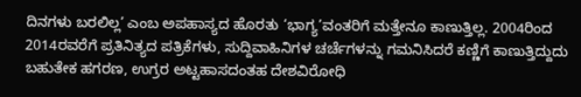ದಿನಗಳು ಬರಲಿಲ್ಲ’ ಎಂಬ ಅಪಹಾಸ್ಯದ ಹೊರತು ‘ಭಾಗ್ಯ’ವಂತರಿಗೆ ಮತ್ತೇನೂ ಕಾಣುತ್ತಿಲ್ಲ. 2004ರಿಂದ 2014ರವರೆಗೆ ಪ್ರತಿನಿತ್ಯದ ಪತ್ರಿಕೆಗಳು, ಸುದ್ದಿವಾಹಿನಿಗಳ ಚರ್ಚೆಗಳನ್ನು ಗಮನಿಸಿದರೆ ಕಣ್ಣಿಗೆ ಕಾಣುತ್ತಿದ್ದುದು ಬಹುತೇಕ ಹಗರಣ, ಉಗ್ರರ ಅಟ್ಟಹಾಸದಂತಹ ದೇಶವಿರೋಧಿ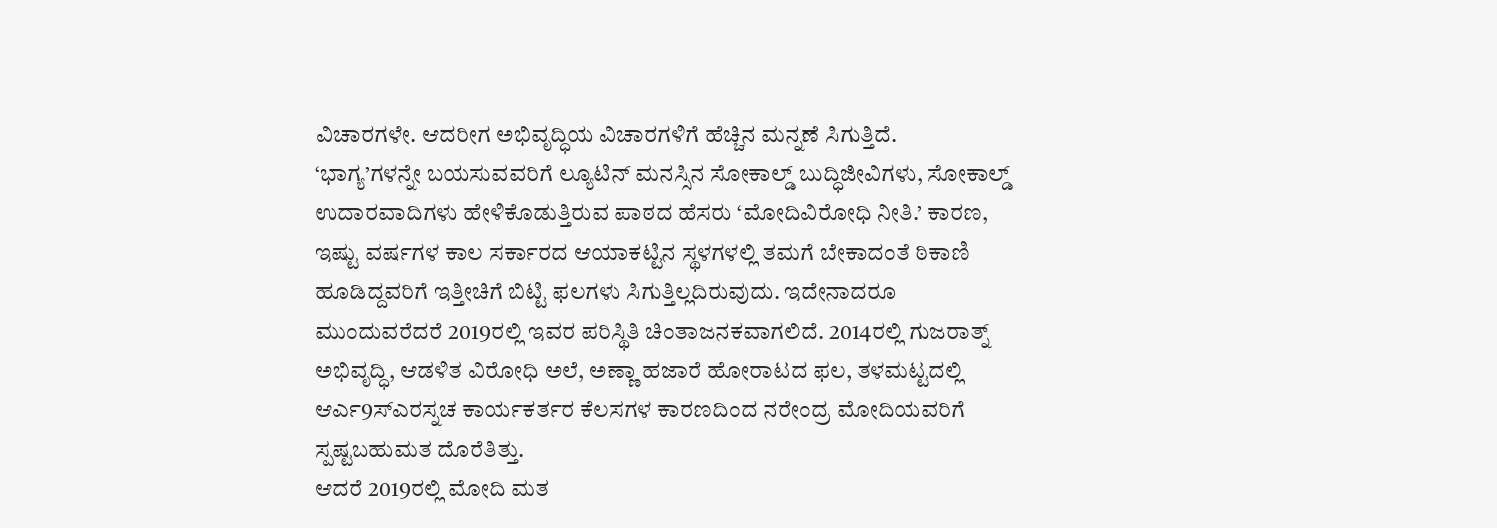ವಿಚಾರಗಳೇ. ಆದರೀಗ ಅಭಿವೃದ್ಧಿಯ ವಿಚಾರಗಳಿಗೆ ಹೆಚ್ಚಿನ ಮನ್ನಣೆ ಸಿಗುತ್ತಿದೆ.
‘ಭಾಗ್ಯ’ಗಳನ್ನೇ ಬಯಸುವವರಿಗೆ ಲ್ಯೂಟಿನ್ ಮನಸ್ಸಿನ ಸೋಕಾಲ್ಡ್ ಬುದ್ಧಿಜೀವಿಗಳು, ಸೋಕಾಲ್ಡ್ ಉದಾರವಾದಿಗಳು ಹೇಳಿಕೊಡುತ್ತಿರುವ ಪಾಠದ ಹೆಸರು ‘ಮೋದಿವಿರೋಧಿ ನೀತಿ.’ ಕಾರಣ, ಇಷ್ಟು ವರ್ಷಗಳ ಕಾಲ ಸರ್ಕಾರದ ಆಯಾಕಟ್ಟಿನ ಸ್ಥಳಗಳಲ್ಲಿ ತಮಗೆ ಬೇಕಾದಂತೆ ಠಿಕಾಣಿ ಹೂಡಿದ್ದವರಿಗೆ ಇತ್ತೀಚಿಗೆ ಬಿಟ್ಟಿ ಫಲಗಳು ಸಿಗುತ್ತಿಲ್ಲದಿರುವುದು. ಇದೇನಾದರೂ ಮುಂದುವರೆದರೆ 2019ರಲ್ಲಿ ಇವರ ಪರಿಸ್ಥಿತಿ ಚಿಂತಾಜನಕವಾಗಲಿದೆ. 2014ರಲ್ಲಿ ಗುಜರಾತ್ನ್ ಅಭಿವೃದ್ಧಿ, ಆಡಳಿತ ವಿರೋಧಿ ಅಲೆ, ಅಣ್ಣಾ ಹಜಾರೆ ಹೋರಾಟದ ಫಲ, ತಳಮಟ್ಟದಲ್ಲಿ ಆರ್ಎ9ಸ್ಎರಸ್ನಚ ಕಾರ್ಯಕರ್ತರ ಕೆಲಸಗಳ ಕಾರಣದಿಂದ ನರೇಂದ್ರ ಮೋದಿಯವರಿಗೆ ಸ್ಪಷ್ಟಬಹುಮತ ದೊರೆತಿತ್ತು.
ಆದರೆ 2019ರಲ್ಲಿ ಮೋದಿ ಮತ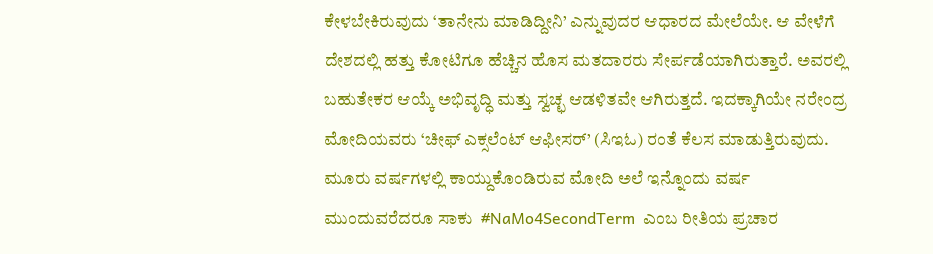ಕೇಳಬೇಕಿರುವುದು ‘ತಾನೇನು ಮಾಡಿದ್ದೀನಿ’ ಎನ್ನುವುದರ ಆಧಾರದ ಮೇಲೆಯೇ. ಆ ವೇಳೆಗೆ ದೇಶದಲ್ಲಿ ಹತ್ತು ಕೋಟಿಗೂ ಹೆಚ್ಚಿನ ಹೊಸ ಮತದಾರರು ಸೇರ್ಪಡೆಯಾಗಿರುತ್ತಾರೆ. ಅವರಲ್ಲಿ ಬಹುತೇಕರ ಆಯ್ಕೆ ಅಭಿವೃದ್ಧಿ ಮತ್ತು ಸ್ವಚ್ಛ ಆಡಳಿತವೇ ಆಗಿರುತ್ತದೆ. ಇದಕ್ಕಾಗಿಯೇ ನರೇಂದ್ರ ಮೋದಿಯವರು ‘ಚೀಫ್ ಎಕ್ಸಲೆಂಟ್ ಆಫೀಸರ್’ (ಸಿಇಓ) ರಂತೆ ಕೆಲಸ ಮಾಡುತ್ತಿರುವುದು. ಮೂರು ವರ್ಷಗಳಲ್ಲಿ ಕಾಯ್ದುಕೊಂಡಿರುವ ಮೋದಿ ಅಲೆ ಇನ್ನೊಂದು ವರ್ಷ ಮುಂದುವರೆದರೂ ಸಾಕು  #NaMo4SecondTerm  ಎಂಬ ರೀತಿಯ ಪ್ರಚಾರ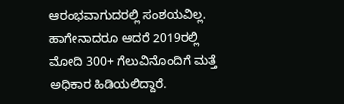ಆರಂಭವಾಗುದರಲ್ಲಿ ಸಂಶಯವಿಲ್ಲ. ಹಾಗೇನಾದರೂ ಆದರೆ 2019ರಲ್ಲಿ ಮೋದಿ 300+ ಗೆಲುವಿನೊಂದಿಗೆ ಮತ್ತೆ ಅಧಿಕಾರ ಹಿಡಿಯಲಿದ್ದಾರೆ.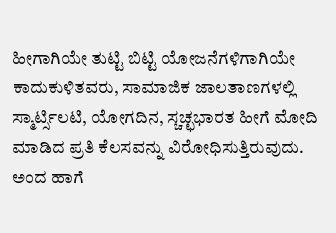ಹೀಗಾಗಿಯೇ ತುಟ್ಟಿ ಬಿಟ್ಟಿ ಯೋಜನೆಗಳಿಗಾಗಿಯೇ ಕಾದುಕುಳಿತವರು, ಸಾಮಾಜಿಕ ಜಾಲತಾಣಗಳಲ್ಲಿ ಸ್ಮಾರ್ಟ್ಸಿಲಟಿ, ಯೋಗದಿನ, ಸ್ಚಚ್ಛಭಾರತ ಹೀಗೆ ಮೋದಿ ಮಾಡಿದ ಪ್ರತಿ ಕೆಲಸವನ್ನು ವಿರೋಧಿಸುತ್ತಿರುವುದು.
ಅಂದ ಹಾಗೆ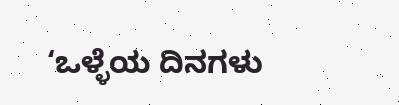‘ಒಳ್ಳೆಯ ದಿನಗಳು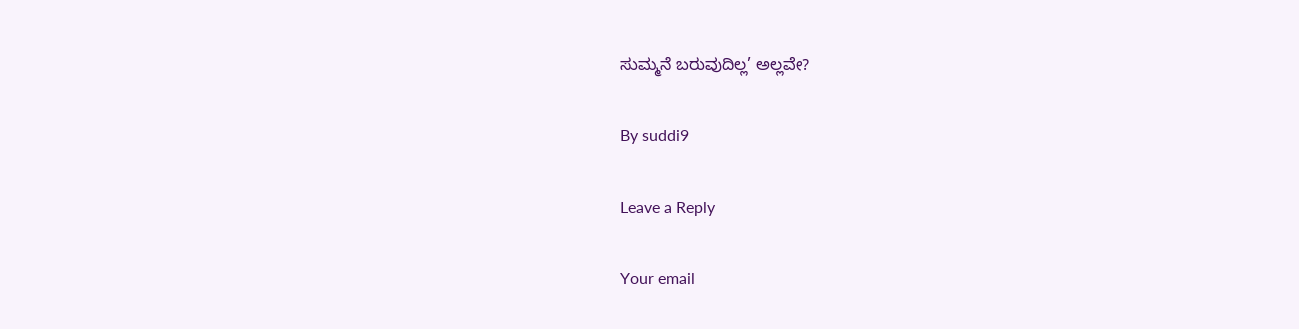ಸುಮ್ಮನೆ ಬರುವುದಿಲ್ಲ’ ಅಲ್ಲವೇ?

By suddi9

Leave a Reply

Your email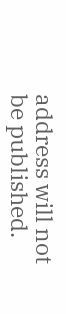address will not be published.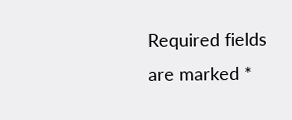Required fields are marked *